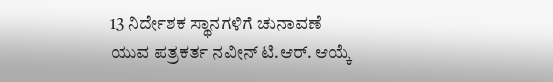13 ನಿರ್ದೇಶಕ ಸ್ಥಾನಗಳಿಗೆ ಚುನಾವಣೆ
ಯುವ ಪತ್ರಕರ್ತ ನವೀನ್ ಟಿ.ಆರ್. ಆಯ್ಕೆ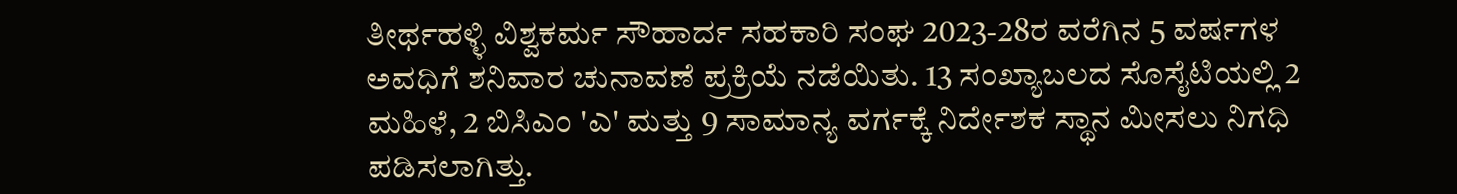ತೀರ್ಥಹಳ್ಳಿ ವಿಶ್ವಕರ್ಮ ಸೌಹಾರ್ದ ಸಹಕಾರಿ ಸಂಘ 2023-28ರ ವರೆಗಿನ 5 ವರ್ಷಗಳ ಅವಧಿಗೆ ಶನಿವಾರ ಚುನಾವಣೆ ಪ್ರಕ್ರಿಯೆ ನಡೆಯಿತು. 13 ಸಂಖ್ಯಾಬಲದ ಸೊಸೈಟಿಯಲ್ಲಿ 2 ಮಹಿಳೆ, 2 ಬಿಸಿಎಂ 'ಎ' ಮತ್ತು 9 ಸಾಮಾನ್ಯ ವರ್ಗಕ್ಕೆ ನಿರ್ದೇಶಕ ಸ್ಥಾನ ಮೀಸಲು ನಿಗಧಿ ಪಡಿಸಲಾಗಿತ್ತು.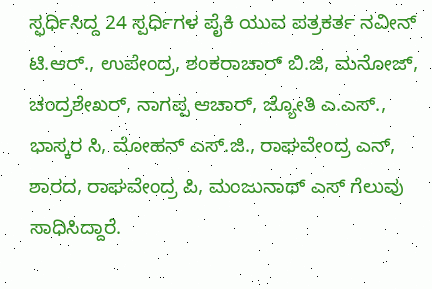ಸ್ಫರ್ಧಿಸಿದ್ದ 24 ಸ್ಪರ್ಧಿಗಳ ಪೈಕಿ ಯುವ ಪತ್ರಕರ್ತ ನವೀನ್ ಟಿ.ಆರ್., ಉಪೇಂದ್ರ, ಶಂಕರಾಚಾರ್ ಬಿ.ಜಿ, ಮನೋಜ್, ಚಂದ್ರಶೇಖರ್, ನಾಗಪ್ಪ ಆಚಾರ್, ಜ್ಯೋತಿ ಎ.ಎಸ್., ಭಾಸ್ಕರ ಸಿ, ಮೋಹನ್ ಎಸ್.ಜಿ., ರಾಘವೇಂದ್ರ ಎನ್, ಶಾರದ, ರಾಘವೇಂದ್ರ ಪಿ, ಮಂಜುನಾಥ್ ಎಸ್ ಗೆಲುವು ಸಾಧಿಸಿದ್ದಾರೆ.